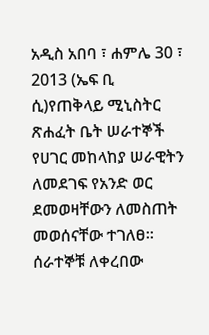አዲስ አበባ ፣ ሐምሌ 30 ፣ 2013 (ኤፍ ቢ ሲ)የጠቅላይ ሚኒስትር ጽሐፈት ቤት ሠራተኞች የሀገር መከላከያ ሠራዊትን ለመደገፍ የአንድ ወር ደመወዛቸውን ለመስጠት መወሰናቸው ተገለፀ፡፡
ሰራተኞቹ ለቀረበው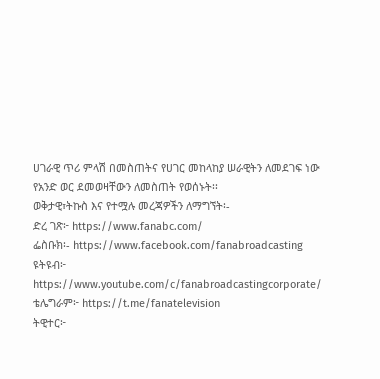ሀገራዊ ጥሪ ምላሽ በመስጠትና የሀገር መከላከያ ሠራዊትን ለመደገፍ ነው የአንድ ወር ደመወዛቸውን ለመስጠት የወሰኑት፡፡
ወቅታዊ፣ትኩስ እና የተሟሉ መረጃዎችን ለማግኘት፡-
ድረ ገጽ፦ https://www.fanabc.com/
ፌስቡክ፡- https://www.facebook.com/fanabroadcasting
ዩትዩብ፦ https://www.youtube.com/c/fanabroadcastingcorporate/
ቴሌግራም፦ https://t.me/fanatelevision
ትዊተር፦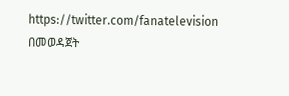https://twitter.com/fanatelevision በመወዳጀት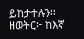ይከታተሉን፡፡
ዘወትር፦ ከእኛ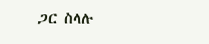ጋር ስላሉ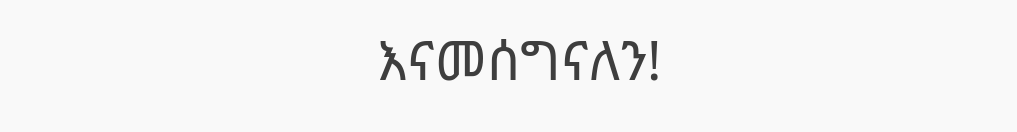እናመሰግናለን!